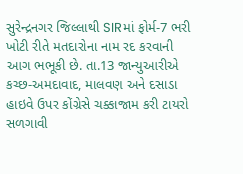સુરેન્દ્રનગર જિલ્લાથી SIRમાં ફોર્મ-7 ભરી ખોટી રીતે મતદારોના નામ રદ કરવાની આગ ભભૂકી છે. તા.13 જાન્યુઆરીએ કચ્છ-અમદાવાદ, માલવણ અને દસાડા હાઇવે ઉપર કોંગ્રેસે ચક્કાજામ કરી ટાયરો સળગાવી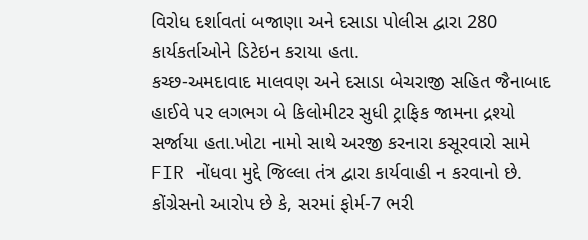વિરોધ દર્શાવતાં બજાણા અને દસાડા પોલીસ દ્વારા 280 કાર્યકર્તાઓને ડિટેઇન કરાયા હતા.
કચ્છ-અમદાવાદ માલવણ અને દસાડા બેચરાજી સહિત જૈનાબાદ હાઈવે પર લગભગ બે કિલોમીટર સુધી ટ્રાફિક જામના દ્રશ્યો સર્જાયા હતા.ખોટા નામો સાથે અરજી કરનારા કસૂરવારો સામે FIR નોંધવા મુદ્દે જિલ્લા તંત્ર દ્વારા કાર્યવાહી ન કરવાનો છે. કોંગ્રેસનો આરોપ છે કે, સરમાં ફોર્મ-7 ભરી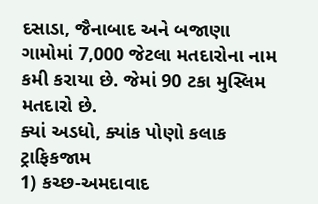દસાડા, જૈનાબાદ અને બજાણા ગામોમાં 7,000 જેટલા મતદારોના નામ કમી કરાયા છે. જેમાં 90 ટકા મુસ્લિમ મતદારો છે.
ક્યાં અડધો, ક્યાંક પોણો કલાક ટ્રાફિકજામ
1) કચ્છ-અમદાવાદ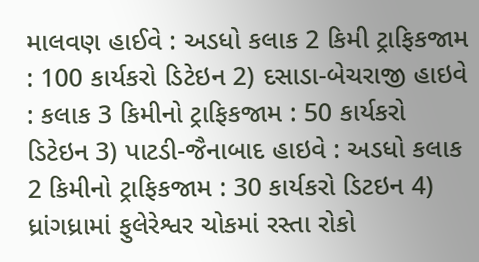માલવણ હાઈવે : અડધો કલાક 2 કિમી ટ્રાફિકજામ : 100 કાર્યકરો ડિટેઇન 2) દસાડા-બેચરાજી હાઇવે : કલાક 3 કિમીનો ટ્રાફિકજામ : 50 કાર્યકરો ડિટેઇન 3) પાટડી-જૈનાબાદ હાઇવે : અડધો કલાક 2 કિમીનો ટ્રાફિકજામ : 30 કાર્યકરો ડિટઇન 4) ધ્રાંગધ્રામાં ફુલેરેશ્વર ચોકમાં રસ્તા રોકો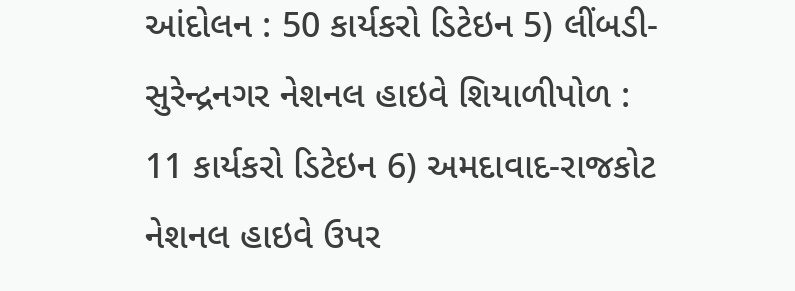આંદોલન : 50 કાર્યકરો ડિટેઇન 5) લીંબડી-સુરેન્દ્રનગર નેશનલ હાઇવે શિયાળીપોળ : 11 કાર્યકરો ડિટેઇન 6) અમદાવાદ-રાજકોટ નેશનલ હાઇવે ઉપર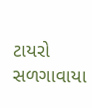ટાયરો સળગાવાયા